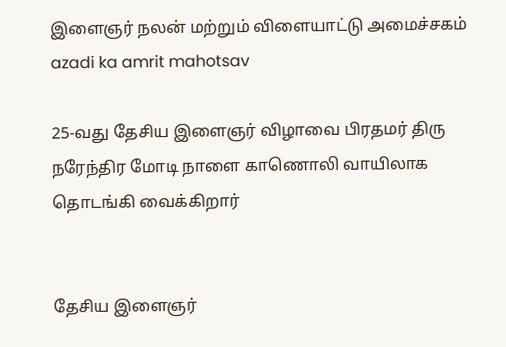இளைஞர் நலன் மற்றும் விளையாட்டு அமைச்சகம்
azadi ka amrit mahotsav

25-வது தேசிய இளைஞர் விழாவை பிரதமர் திரு நரேந்திர மோடி நாளை காணொலி வாயிலாக தொடங்கி வைக்கிறார்


தேசிய இளைஞர்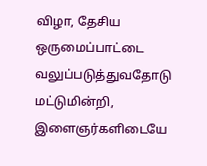விழா, தேசிய ஒருமைப்பாட்டை வலுப்படுத்துவதோடு மட்டுமின்றி, இளைஞர்களிடையே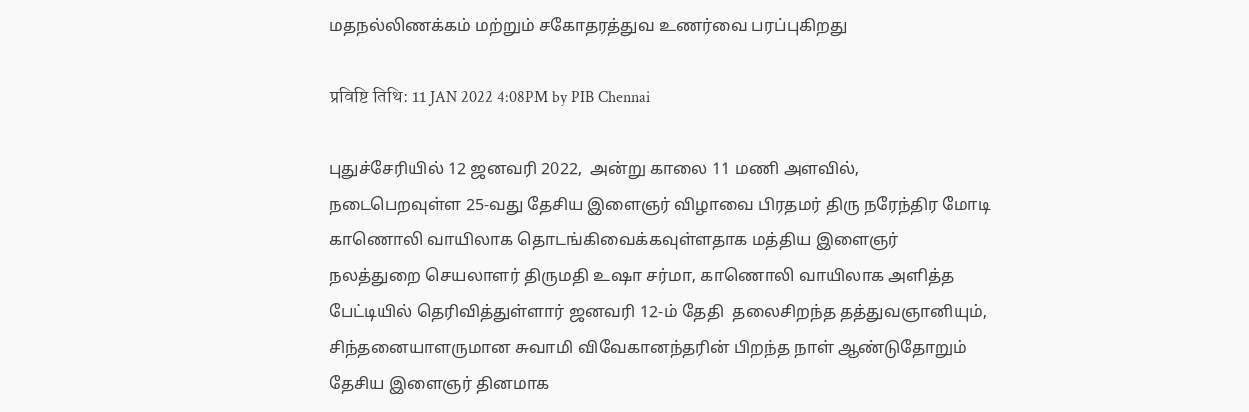மதநல்லிணக்கம் மற்றும் சகோதரத்துவ உணர்வை பரப்புகிறது

प्रविष्टि तिथि: 11 JAN 2022 4:08PM by PIB Chennai

புதுச்சேரியில் 12 ஜனவரி 2022,  அன்று காலை 11 மணி அளவில், நடைபெறவுள்ள 25-வது தேசிய இளைஞர் விழாவை பிரதமர் திரு நரேந்திர மோடி காணொலி வாயிலாக தொடங்கிவைக்கவுள்ளதாக மத்திய இளைஞர் நலத்துறை செயலாளர் திருமதி உஷா சர்மா, காணொலி வாயிலாக அளித்த பேட்டியில் தெரிவித்துள்ளார் ஜனவரி 12-ம் தேதி  தலைசிறந்த தத்துவஞானியும், சிந்தனையாளருமான சுவாமி விவேகானந்தரின் பிறந்த நாள் ஆண்டுதோறும் தேசிய இளைஞர் தினமாக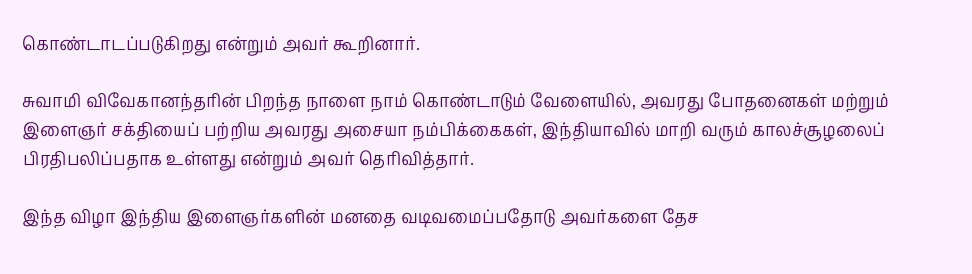கொண்டாடப்படுகிறது என்றும் அவர் கூறினார்.

சுவாமி விவேகானந்தரின் பிறந்த நாளை நாம் கொண்டாடும் வேளையில், அவரது போதனைகள் மற்றும் இளைஞர் சக்தியைப் பற்றிய அவரது அசையா நம்பிக்கைகள், இந்தியாவில் மாறி வரும் காலச்சூழலைப் பிரதிபலிப்பதாக உள்ளது என்றும் அவர் தெரிவித்தார்.

இந்த விழா இந்திய இளைஞர்களின் மனதை வடிவமைப்பதோடு அவர்களை தேச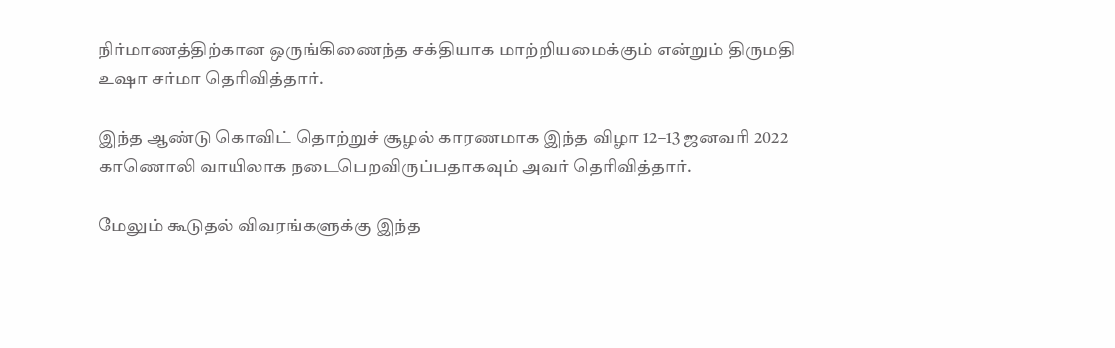நிர்மாணத்திற்கான ஒருங்கிணைந்த சக்தியாக மாற்றியமைக்கும் என்றும் திருமதி உஷா சர்மா தெரிவித்தார்.

இந்த ஆண்டு கொவிட் தொற்றுச் சூழல் காரணமாக இந்த விழா 12–13 ஜனவரி 2022 காணொலி வாயிலாக நடைபெறவிருப்பதாகவும் அவர் தெரிவித்தார்.

மேலும் கூடுதல் விவரங்களுக்கு இந்த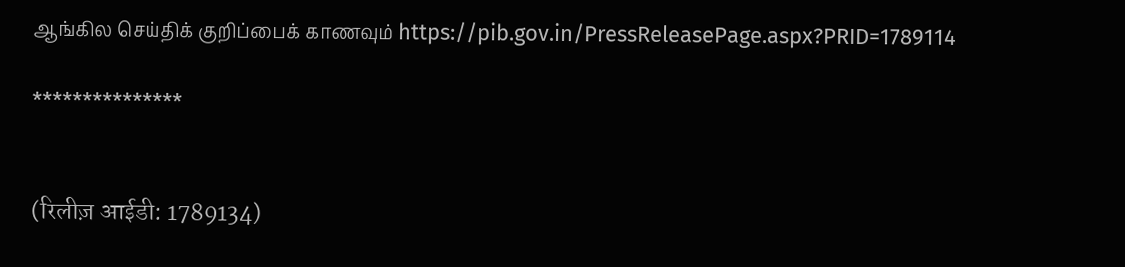ஆங்கில செய்திக் குறிப்பைக் காணவும் https://pib.gov.in/PressReleasePage.aspx?PRID=1789114

***************


(रिलीज़ आईडी: 1789134)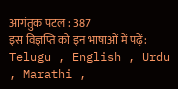आगंतुक पटल : 387
इस विज्ञप्ति को इन भाषाओं में पढ़ें: Telugu , English , Urdu , Marathi ,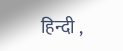हिन्दी ,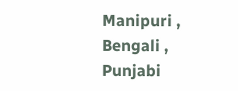Manipuri , Bengali , Punjabi